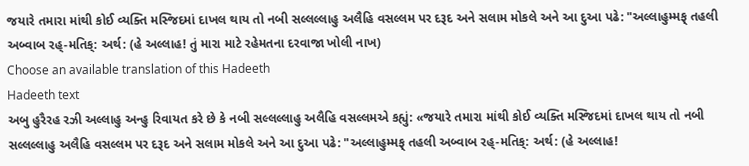જયારે તમારા માંથી કોઈ વ્યક્તિ મસ્જિદમાં દાખલ થાય તો નબી સલ્લલ્લાહુ અલૈહિ વસલ્લમ પર દરૂદ અને સલામ મોકલે અને આ દુઆ પઢે: "અલ્લાહુમ્મફ્ તહલી અબ્વાબ રહ્-મતિક્: અર્થ: (હે અલ્લાહ! તું મારા માટે રહેમતના દરવાજા ખોલી નાખ)
Choose an available translation of this Hadeeth
Hadeeth text
અબુ હુરૈરહ રઝી અલ્લાહુ અન્હુ રિવાયત કરે છે કે નબી સલ્લલ્લાહુ અલૈહિ વસલ્લમએ કહ્યું: «જયારે તમારા માંથી કોઈ વ્યક્તિ મસ્જિદમાં દાખલ થાય તો નબી સલ્લલ્લાહુ અલૈહિ વસલ્લમ પર દરૂદ અને સલામ મોકલે અને આ દુઆ પઢે: "અલ્લાહુમ્મફ્ તહલી અબ્વાબ રહ્-મતિક્: અર્થ: (હે અલ્લાહ!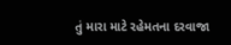તું મારા માટે રહેમતના દરવાજા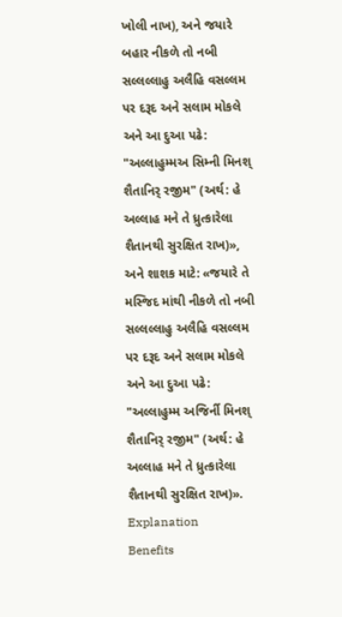ખોલી નાખ), અને જયારે બહાર નીકળે તો નબી સલ્લલ્લાહુ અલૈહિ વસલ્લમ પર દરૂદ અને સલામ મોકલે અને આ દુઆ પઢે: "અલ્લાહુમ્મઅ સિમ્ની મિનશ્ શૈતાનિર્ રજીમ" (અર્થ: હે અલ્લાહ મને તે ધ્રુત્કારેલા શૈતાનથી સુરક્ષિત રાખ)», અને શાશક માટે: «જયારે તે મસ્જિદ માંથી નીકળે તો નબી સલ્લલ્લાહુ અલૈહિ વસલ્લમ પર દરૂદ અને સલામ મોકલે અને આ દુઆ પઢે: "અલ્લાહુમ્મ અજિર્ની મિનશ્ શૈતાનિર્ રજીમ" (અર્થ: હે અલ્લાહ મને તે ધ્રુત્કારેલા શૈતાનથી સુરક્ષિત રાખ)».
Explanation
Benefits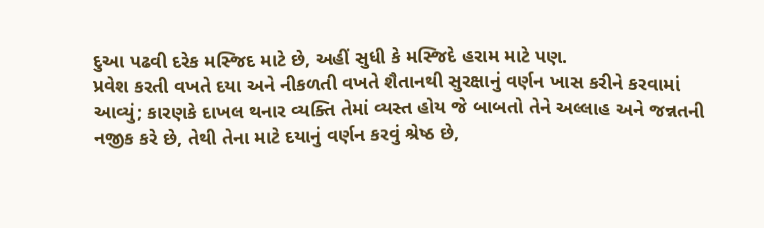દુઆ પઢવી દરેક મસ્જિદ માટે છે, અહીં સુધી કે મસ્જિદે હરામ માટે પણ.
પ્રવેશ કરતી વખતે દયા અને નીકળતી વખતે શૈતાનથી સુરક્ષાનું વર્ણન ખાસ કરીને કરવામાં આવ્યું; કારણકે દાખલ થનાર વ્યક્તિ તેમાં વ્યસ્ત હોય જે બાબતો તેને અલ્લાહ અને જન્નતની નજીક કરે છે, તેથી તેના માટે દયાનું વર્ણન કરવું શ્રેષ્ઠ છે,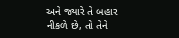અને જ્યારે તે બહાર નીકળે છે, તો તેને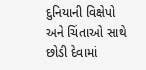દુનિયાની વિક્ષેપો અને ચિંતાઓ સાથે છોડી દેવામાં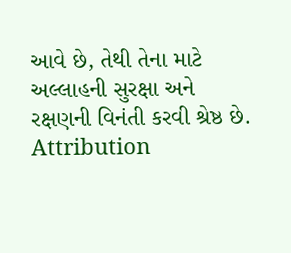આવે છે, તેથી તેના માટે અલ્લાહની સુરક્ષા અને રક્ષણની વિનંતી કરવી શ્રેષ્ઠ છે.
Attribution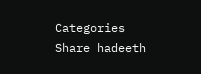Categories
Share hadeeth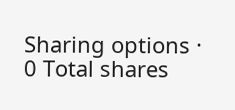Sharing options · 0 Total shares